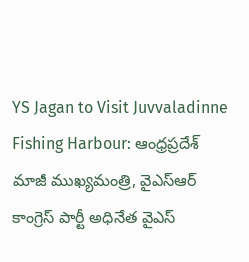YS Jagan to Visit Juvvaladinne Fishing Harbour: ఆంధ్రప్రదేశ్ మాజీ ముఖ్యమంత్రి, వైఎస్ఆర్ కాంగ్రెస్ పార్టీ అధినేత వైఎస్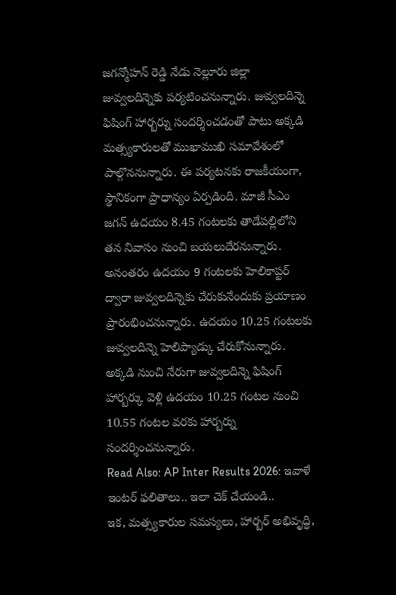జగన్మోహన్ రెడ్డి నేడు నెల్లూరు జిల్లా జువ్వలదిన్నెకు పర్యటించనున్నారు. జువ్వలదిన్నె ఫిషింగ్ హార్బర్ను సందర్శించడంతో పాటు అక్కడి మత్స్యకారులతో ముఖాముఖి సమావేశంలో పాల్గొననున్నారు. ఈ పర్యటనకు రాజకీయంగా, స్థానికంగా ప్రాధాన్యం ఏర్పడింది. మాజీ సీఎం జగన్ ఉదయం 8.45 గంటలకు తాడేపల్లిలోని తన నివాసం నుంచి బయలుదేరనున్నారు. అనంతరం ఉదయం 9 గంటలకు హెలికాప్టర్ ద్వారా జువ్వలదిన్నెకు చేరుకునేందుకు ప్రయాణం ప్రారంభించనున్నారు. ఉదయం 10.25 గంటలకు జువ్వలదిన్నె హెలిప్యాడ్కు చేరుకోనున్నారు. అక్కడి నుంచి నేరుగా జువ్వలదిన్నె ఫిషింగ్ హార్బర్కు వెళ్లి ఉదయం 10.25 గంటల నుంచి 10.55 గంటల వరకు హార్బర్ను సందర్శించనున్నారు.
Read Also: AP Inter Results 2026: ఇవాళే ఇంటర్ ఫలితాలు.. ఇలా చెక్ చేయండి..
ఇక, మత్స్యకారుల సమస్యలు, హార్బర్ అభివృద్ధి,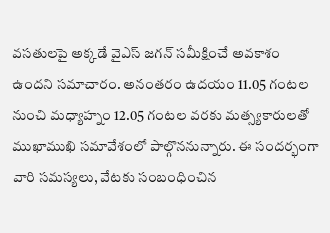వసతులపై అక్కడే వైఎస్ జగన్ సమీక్షించే అవకాశం ఉందని సమాచారం. అనంతరం ఉదయం 11.05 గంటల నుంచి మధ్యాహ్నం 12.05 గంటల వరకు మత్స్యకారులతో ముఖాముఖి సమావేశంలో పాల్గొననున్నారు. ఈ సందర్భంగా వారి సమస్యలు, వేటకు సంబంధించిన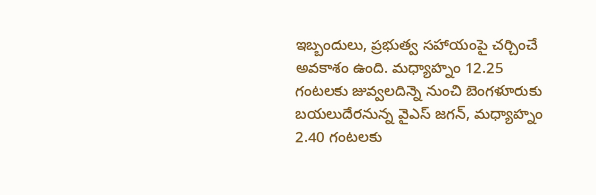ఇబ్బందులు, ప్రభుత్వ సహాయంపై చర్చించే అవకాశం ఉంది. మధ్యాహ్నం 12.25 గంటలకు జువ్వలదిన్నె నుంచి బెంగళూరుకు బయలుదేరనున్న వైఎస్ జగన్, మధ్యాహ్నం 2.40 గంటలకు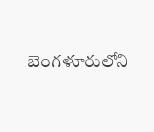బెంగళూరులోని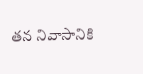తన నివాసానికి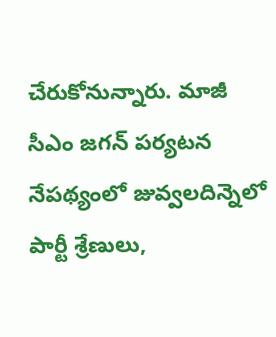చేరుకోనున్నారు. మాజీ సీఎం జగన్ పర్యటన నేపథ్యంలో జువ్వలదిన్నెలో పార్టీ శ్రేణులు,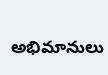అభిమానులు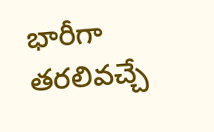భారీగా తరలివచ్చే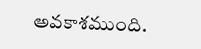అవకాశముంది.